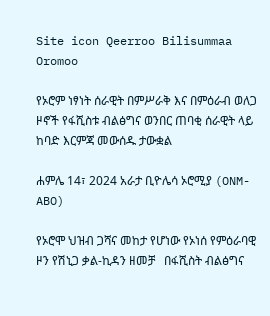Site icon Qeerroo Bilisummaa Oromoo

የኦሮም ነፃነት ሰራዊት በምሥራቅ እና በምዕራብ ወለጋ ዞኖች የፋሺስቱ ብልፅግና ወንበር ጠባቂ ሰራዊት ላይ ከባድ እርምጃ መውሰዱ ታውቋል

ሐምሌ 14፣ 2024 አራታ ቢዮሌሳ ኦሮሚያ (ONM-ABO)

የኦሮሞ ህዝብ ጋሻና መከታ የሆነው የኦነሰ የምዕራባዊ ዞን የሽኒጋ ቃል-ኪዳን ዘመቻ   በፋሺስት ብልፅግና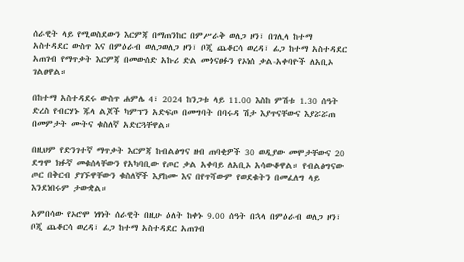ሰራዊት ላይ የሚወስደውን እርምጃ በማጠንከር በምሥራቅ ወለጋ ዞን፣ በገሊላ ከተማ አስተዳደር ውስጥ እና በምዕራብ ወለጋወለጋ ዞን፣ ቦጂ ጨቆርሳ ወረዳ፣ ፊጋ ከተማ አስተዳደር አጠገብ የማጥቃት እርምጃ በመውሰድ አኩሪ ድል መጎናፀፉን የኦነሰ ቃል-አቀባዮች ለአቢኦ ገልፀዋል።

በከተማ አስተዳደሩ ውስጥ ሐምሌ 4፣ 2024 ከንጋቱ ላይ 11.00 እስከ ምሽቱ 1.30 ሰዓት ድረስ የብርሃኑ ጁላ ልጆች ካምፕን አድፍጦ በመግባት በባሩዳ ሽታ እያጥናቸውና እያሯሯጠ በመምታት ሙትና ቁስለኛ አድርጓቸዋል።

በዚህም የድንገተኛ ማጥቃት እርምጃ ከብልፅግና ዘብ ጠባቂዎች 30 ወዲያው መሞታቸውና 20 ደግሞ ክፉኛ መቁሰላቸውን የአካባቢው የጦር ቃል አቀባይ ለአቢኦ አሳውቆዋል። የብልፅግናው ጦር በቅርብ ያገኙዋቸውን ቁስለኞች እያከሙ እና በየጥሻውም የወደቁትን በመፈለግ ላይ እንደነበሩም ታውቋል።

አምበሳው የኦሮሞ ነፃነት ሰራዊት በዚሁ ዕለት ከቀኑ 9.00 ሰዓት በኋላ በምዕራብ ወለጋ ዞን፣ ቦጂ ጨቆርሳ ወረዳ፣ ፊጋ ከተማ አስተዳደር አጠገብ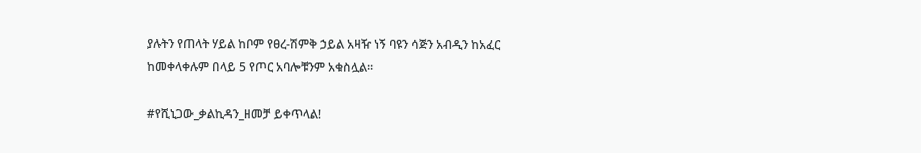ያሉትን የጠላት ሃይል ከቦም የፀረ-ሽምቅ ኃይል አዛዥ ነኝ ባዩን ሳጅን አብዲን ከአፈር ከመቀላቀሉም በላይ 5 የጦር አባሎቹንም አቁስሏል።

#የሺኒጋው_ቃልኪዳን_ዘመቻ ይቀጥላል!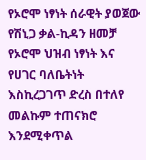የኦሮሞ ነፃነት ሰራዊት ያወጀው የሽኒጋ ቃል-ኪዳን ዘመቻ የኦሮሞ ህዝብ ነፃነት እና የሀገር ባለቤትነት እስኪረጋገጥ ድረስ በተለየ መልኩም ተጠናክሮ እንደሚቀጥል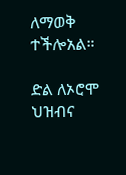ለማወቅ ተችሎአል።

ድል ለኦሮሞ ህዝብና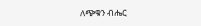ለጭቁን ብሔር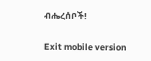ብሔረሰቦች!

Exit mobile version